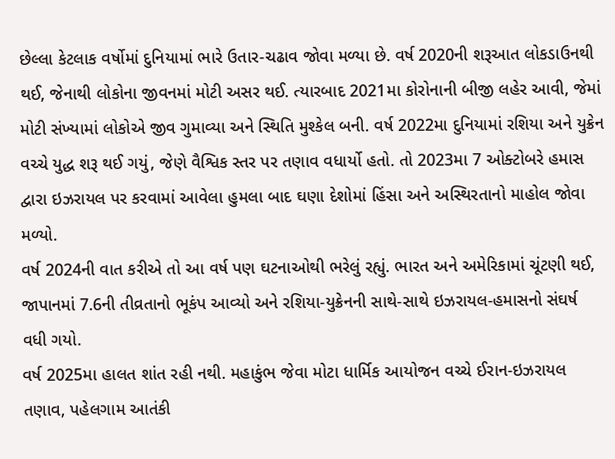છેલ્લા કેટલાક વર્ષોમાં દુનિયામાં ભારે ઉતાર-ચઢાવ જોવા મળ્યા છે. વર્ષ 2020ની શરૂઆત લોકડાઉનથી થઈ, જેનાથી લોકોના જીવનમાં મોટી અસર થઈ. ત્યારબાદ 2021મા કોરોનાની બીજી લહેર આવી, જેમાં મોટી સંખ્યામાં લોકોએ જીવ ગુમાવ્યા અને સ્થિતિ મુશ્કેલ બની. વર્ષ 2022મા દુનિયામાં રશિયા અને યુક્રેન વચ્ચે યુદ્ધ શરૂ થઈ ગયું, જેણે વૈશ્વિક સ્તર પર તણાવ વધાર્યો હતો. તો 2023મા 7 ઓક્ટોબરે હમાસ દ્વારા ઇઝરાયલ પર કરવામાં આવેલા હુમલા બાદ ઘણા દેશોમાં હિંસા અને અસ્થિરતાનો માહોલ જોવા મળ્યો.
વર્ષ 2024ની વાત કરીએ તો આ વર્ષ પણ ઘટનાઓથી ભરેલું રહ્યું. ભારત અને અમેરિકામાં ચૂંટણી થઈ, જાપાનમાં 7.6ની તીવ્રતાનો ભૂકંપ આવ્યો અને રશિયા-યુક્રેનની સાથે-સાથે ઇઝરાયલ-હમાસનો સંઘર્ષ વધી ગયો.
વર્ષ 2025મા હાલત શાંત રહી નથી. મહાકુંભ જેવા મોટા ધાર્મિક આયોજન વચ્ચે ઈરાન-ઇઝરાયલ તણાવ, પહેલગામ આતંકી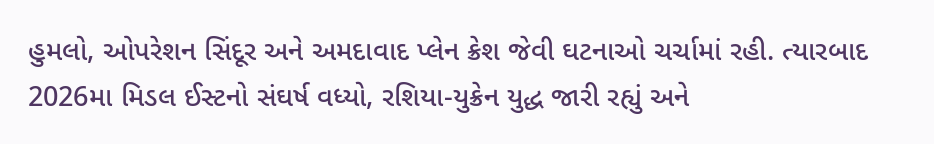હુમલો, ઓપરેશન સિંદૂર અને અમદાવાદ પ્લેન ક્રેશ જેવી ઘટનાઓ ચર્ચામાં રહી. ત્યારબાદ 2026મા મિડલ ઈસ્ટનો સંઘર્ષ વધ્યો, રશિયા-યુક્રેન યુદ્ધ જારી રહ્યું અને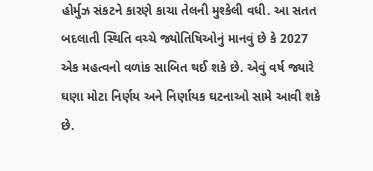હોર્મુઝ સંકટને કારણે કાચા તેલની મુશ્કેલી વધી. આ સતત બદલાતી સ્થિતિ વચ્ચે જ્યોતિષિઓનું માનવું છે કે 2027 એક મહત્વનો વળાંક સાબિત થઈ શકે છે. એવું વર્ષ જ્યારે ઘણા મોટા નિર્ણય અને નિર્ણાયક ઘટનાઓ સામે આવી શકે છે.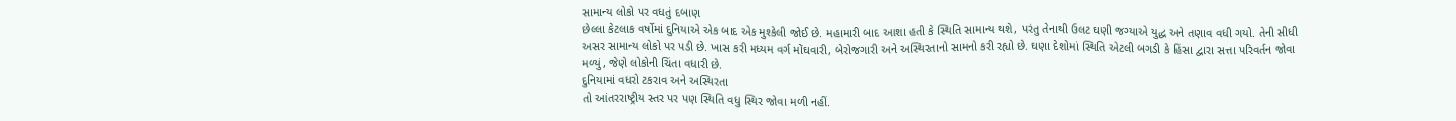સામાન્ય લોકો પર વધતું દબાણ
છેલ્લા કેટલાક વર્ષોમાં દુનિયાએ એક બાદ એક મુશ્કેલી જોઈ છે. મહામારી બાદ આશા હતી કે સ્થિતિ સામાન્ય થશે, પરંતુ તેનાથી ઉલટ ઘણી જગ્યાએ યુદ્ધ અને તણાવ વધી ગયો. તેની સીધી અસર સામાન્ય લોકો પર પડી છે. ખાસ કરી મધ્યમ વર્ગ મોંઘવારી, બેરોજગારી અને અસ્થિરતાનો સામનો કરી રહ્યો છે. ઘણા દેશોમાં સ્થિતિ એટલી બગડી કે હિંસા દ્વારા સત્તા પરિવર્તન જોવા મળ્યું, જેણે લોકોની ચિંતા વધારી છે.
દુનિયામાં વધરો ટકરાવ અને અસ્થિરતા
તો આંતરરાષ્ટ્રીય સ્તર પર પણ સ્થિતિ વધુ સ્થિર જોવા મળી નહીં.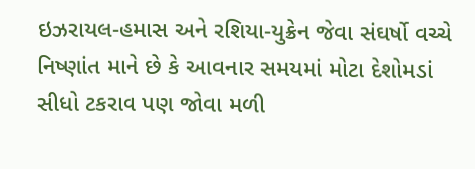ઇઝરાયલ-હમાસ અને રશિયા-યુક્રેન જેવા સંઘર્ષો વચ્ચે નિષ્ણાંત માને છે કે આવનાર સમયમાં મોટા દેશોમડાં સીધો ટકરાવ પણ જોવા મળી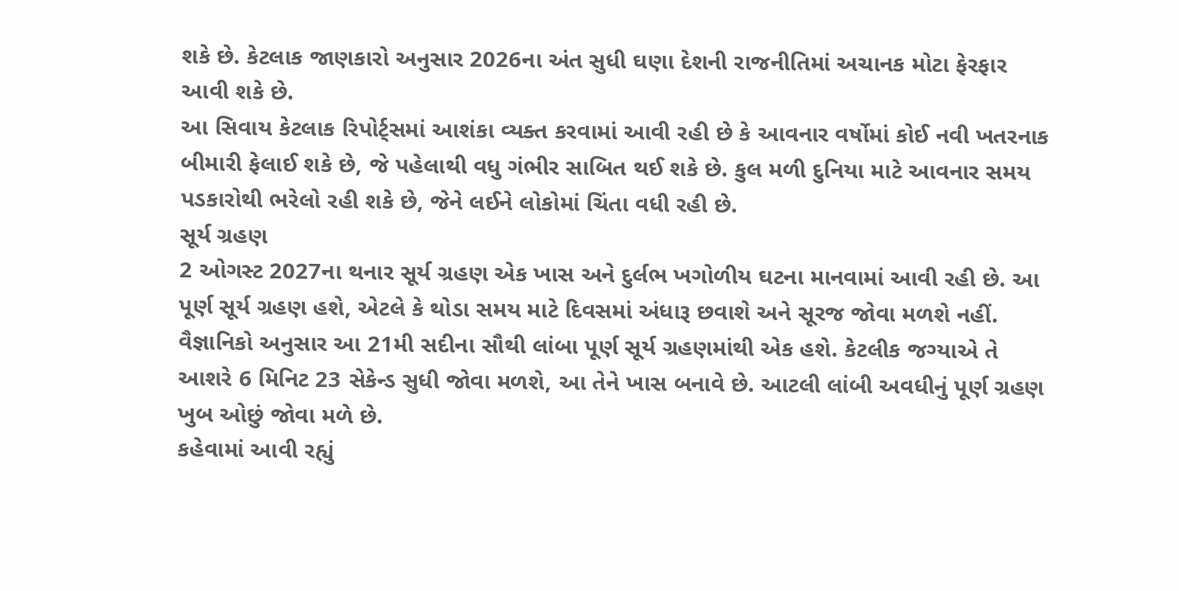શકે છે. કેટલાક જાણકારો અનુસાર 2026ના અંત સુધી ઘણા દેશની રાજનીતિમાં અચાનક મોટા ફેરફાર આવી શકે છે.
આ સિવાય કેટલાક રિપોર્ટ્સમાં આશંકા વ્યક્ત કરવામાં આવી રહી છે કે આવનાર વર્ષોમાં કોઈ નવી ખતરનાક બીમારી ફેલાઈ શકે છે, જે પહેલાથી વધુ ગંભીર સાબિત થઈ શકે છે. કુલ મળી દુનિયા માટે આવનાર સમય પડકારોથી ભરેલો રહી શકે છે, જેને લઈને લોકોમાં ચિંતા વધી રહી છે.
સૂર્ય ગ્રહણ
2 ઓગસ્ટ 2027ના થનાર સૂર્ય ગ્રહણ એક ખાસ અને દુર્લભ ખગોળીય ઘટના માનવામાં આવી રહી છે. આ પૂર્ણ સૂર્ય ગ્રહણ હશે, એટલે કે થોડા સમય માટે દિવસમાં અંધારૂ છવાશે અને સૂરજ જોવા મળશે નહીં.
વૈજ્ઞાનિકો અનુસાર આ 21મી સદીના સૌથી લાંબા પૂર્ણ સૂર્ય ગ્રહણમાંથી એક હશે. કેટલીક જગ્યાએ તે આશરે 6 મિનિટ 23 સેકેન્ડ સુધી જોવા મળશે, આ તેને ખાસ બનાવે છે. આટલી લાંબી અવધીનું પૂર્ણ ગ્રહણ ખુબ ઓછું જોવા મળે છે.
કહેવામાં આવી રહ્યું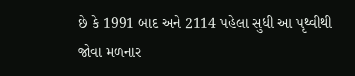છે કે 1991 બાદ અને 2114 પહેલા સુધી આ પૃથ્વીથી જોવા મળનાર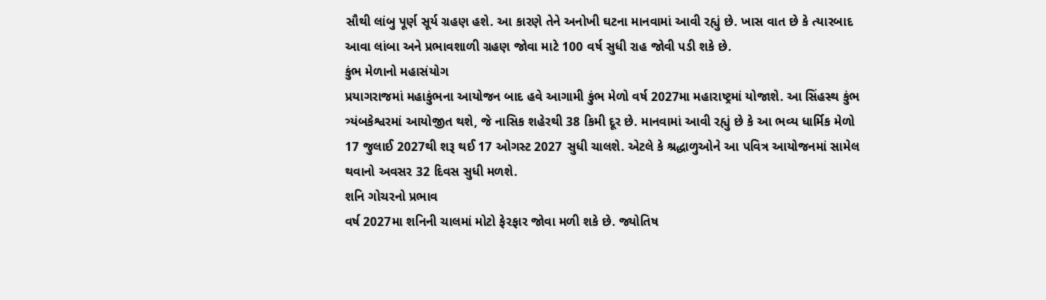સૌથી લાંબુ પૂર્ણ સૂર્ય ગ્રહણ હશે. આ કારણે તેને અનોખી ઘટના માનવામાં આવી રહ્યું છે. ખાસ વાત છે કે ત્યારબાદ આવા લાંબા અને પ્રભાવશાળી ગ્રહણ જોવા માટે 100 વર્ષ સુધી રાહ જોવી પડી શકે છે.
કુંભ મેળાનો મહાસંયોગ
પ્રયાગરાજમાં મહાકુંભના આયોજન બાદ હવે આગામી કુંભ મેળો વર્ષ 2027મા મહારાષ્ટ્રમાં યોજાશે. આ સિંહસ્થ કુંભ ત્ર્યંબકેશ્વરમાં આયોજીત થશે, જે નાસિક શહેરથી 38 કિમી દૂર છે. માનવામાં આવી રહ્યું છે કે આ ભવ્ય ધાર્મિક મેળો 17 જુલાઈ 2027થી શરૂ થઈ 17 ઓગસ્ટ 2027 સુધી ચાલશે. એટલે કે શ્રદ્ધાળુઓને આ પવિત્ર આયોજનમાં સામેલ થવાનો અવસર 32 દિવસ સુધી મળશે.
શનિ ગોચરનો પ્રભાવ
વર્ષ 2027મા શનિની ચાલમાં મોટો ફેરફાર જોવા મળી શકે છે. જ્યોતિષ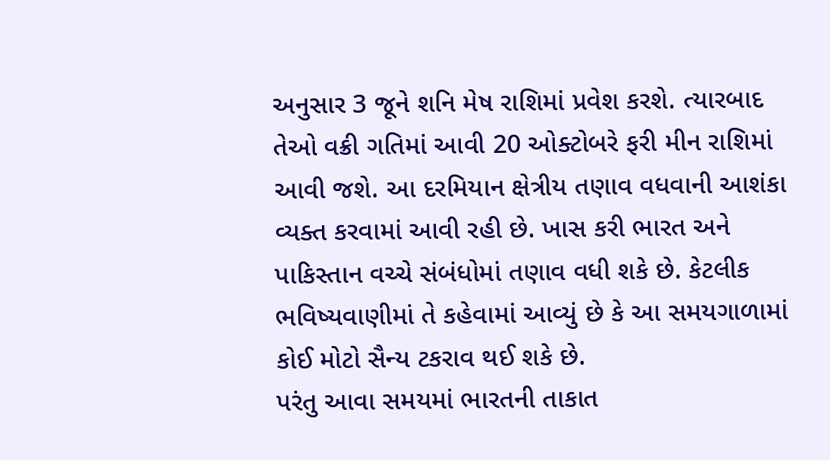અનુસાર 3 જૂને શનિ મેષ રાશિમાં પ્રવેશ કરશે. ત્યારબાદ તેઓ વક્રી ગતિમાં આવી 20 ઓક્ટોબરે ફરી મીન રાશિમાં આવી જશે. આ દરમિયાન ક્ષેત્રીય તણાવ વધવાની આશંકા વ્યક્ત કરવામાં આવી રહી છે. ખાસ કરી ભારત અને પાકિસ્તાન વચ્ચે સંબંધોમાં તણાવ વધી શકે છે. કેટલીક ભવિષ્યવાણીમાં તે કહેવામાં આવ્યું છે કે આ સમયગાળામાં કોઈ મોટો સૈન્ય ટકરાવ થઈ શકે છે.
પરંતુ આવા સમયમાં ભારતની તાકાત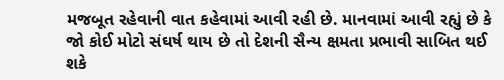મજબૂત રહેવાની વાત કહેવામાં આવી રહી છે. માનવામાં આવી રહ્યું છે કે જો કોઈ મોટો સંઘર્ષ થાય છે તો દેશની સૈન્ય ક્ષમતા પ્રભાવી સાબિત થઈ શકે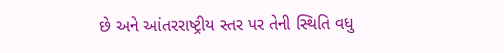છે અને આંતરરાષ્ટ્રીય સ્તર પર તેની સ્થિતિ વધુ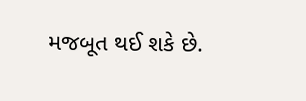મજબૂત થઈ શકે છે.